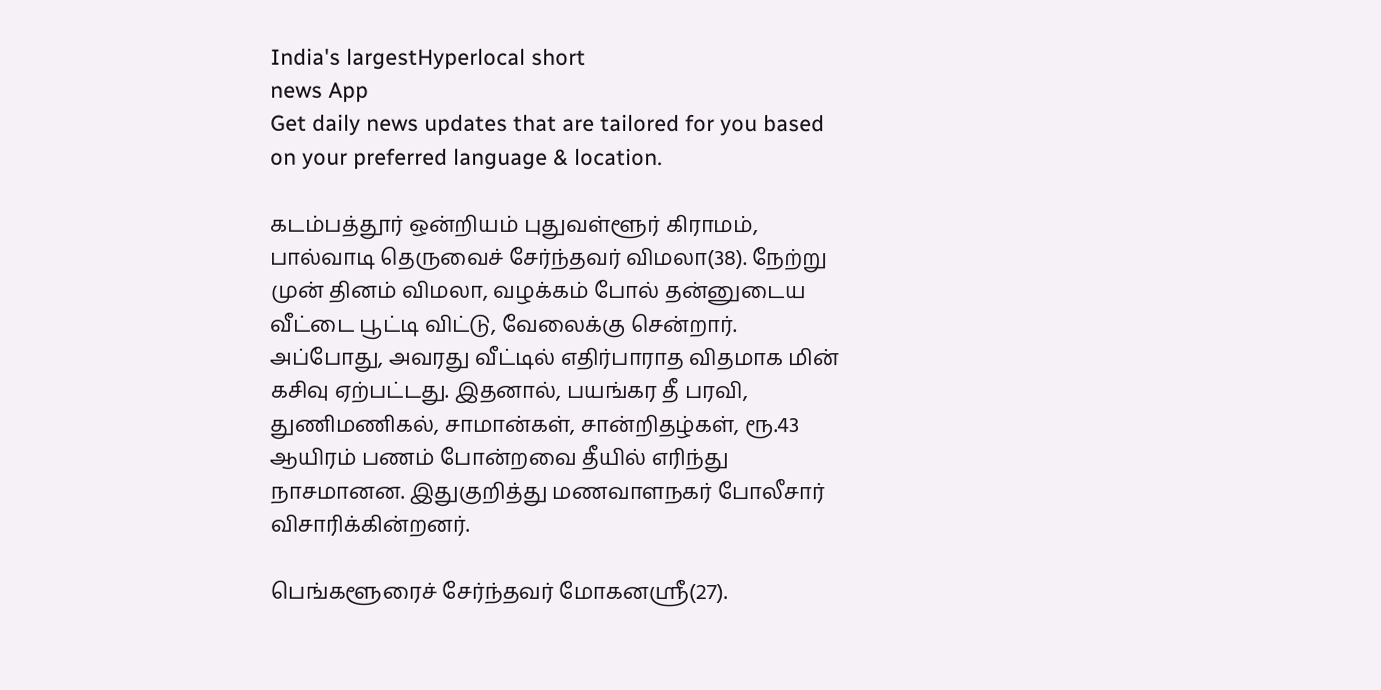India's largestHyperlocal short
news App
Get daily news updates that are tailored for you based on your preferred language & location.

கடம்பத்தூர் ஒன்றியம் புதுவள்ளூர் கிராமம், பால்வாடி தெருவைச் சேர்ந்தவர் விமலா(38). நேற்று முன் தினம் விமலா, வழக்கம் போல் தன்னுடைய வீட்டை பூட்டி விட்டு, வேலைக்கு சென்றார். அப்போது, அவரது வீட்டில் எதிர்பாராத விதமாக மின் கசிவு ஏற்பட்டது. இதனால், பயங்கர தீ பரவி, துணிமணிகல், சாமான்கள், சான்றிதழ்கள், ரூ.43 ஆயிரம் பணம் போன்றவை தீயில் எரிந்து நாசமானன. இதுகுறித்து மணவாளநகர் போலீசார் விசாரிக்கின்றனர்.

பெங்களூரைச் சேர்ந்தவர் மோகனஸ்ரீ(27).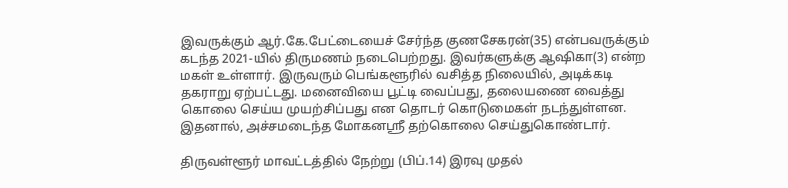இவருக்கும் ஆர்.கே.பேட்டையைச் சேர்ந்த குணசேகரன்(35) என்பவருக்கும் கடந்த 2021-யில் திருமணம் நடைபெற்றது. இவர்களுக்கு ஆஷிகா(3) என்ற மகள் உள்ளார். இருவரும் பெங்களூரில் வசித்த நிலையில், அடிக்கடி தகராறு ஏற்பட்டது. மனைவியை பூட்டி வைப்பது, தலையணை வைத்து கொலை செய்ய முயற்சிப்பது என தொடர் கொடுமைகள் நடந்துள்ளன. இதனால், அச்சமடைந்த மோகனஸ்ரீ தற்கொலை செய்துகொண்டார்.

திருவள்ளூர் மாவட்டத்தில் நேற்று (பிப்.14) இரவு முதல்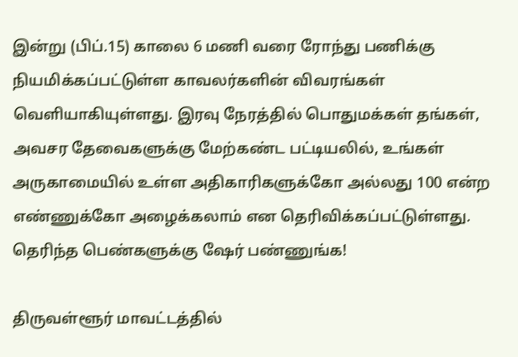இன்று (பிப்.15) காலை 6 மணி வரை ரோந்து பணிக்கு நியமிக்கப்பட்டுள்ள காவலர்களின் விவரங்கள் வெளியாகியுள்ளது. இரவு நேரத்தில் பொதுமக்கள் தங்கள், அவசர தேவைகளுக்கு மேற்கண்ட பட்டியலில், உங்கள் அருகாமையில் உள்ள அதிகாரிகளுக்கோ அல்லது 100 என்ற எண்ணுக்கோ அழைக்கலாம் என தெரிவிக்கப்பட்டுள்ளது. தெரிந்த பெண்களுக்கு ஷேர் பண்ணுங்க!

திருவள்ளூர் மாவட்டத்தில்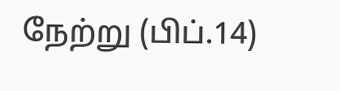நேற்று (பிப்.14)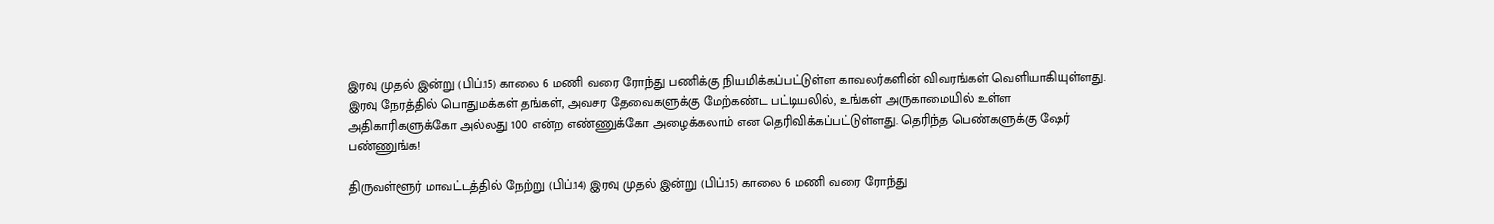இரவு முதல் இன்று (பிப்.15) காலை 6 மணி வரை ரோந்து பணிக்கு நியமிக்கப்பட்டுள்ள காவலர்களின் விவரங்கள் வெளியாகியுள்ளது. இரவு நேரத்தில் பொதுமக்கள் தங்கள், அவசர தேவைகளுக்கு மேற்கண்ட பட்டியலில், உங்கள் அருகாமையில் உள்ள அதிகாரிகளுக்கோ அல்லது 100 என்ற எண்ணுக்கோ அழைக்கலாம் என தெரிவிக்கப்பட்டுள்ளது. தெரிந்த பெண்களுக்கு ஷேர் பண்ணுங்க!

திருவள்ளூர் மாவட்டத்தில் நேற்று (பிப்.14) இரவு முதல் இன்று (பிப்.15) காலை 6 மணி வரை ரோந்து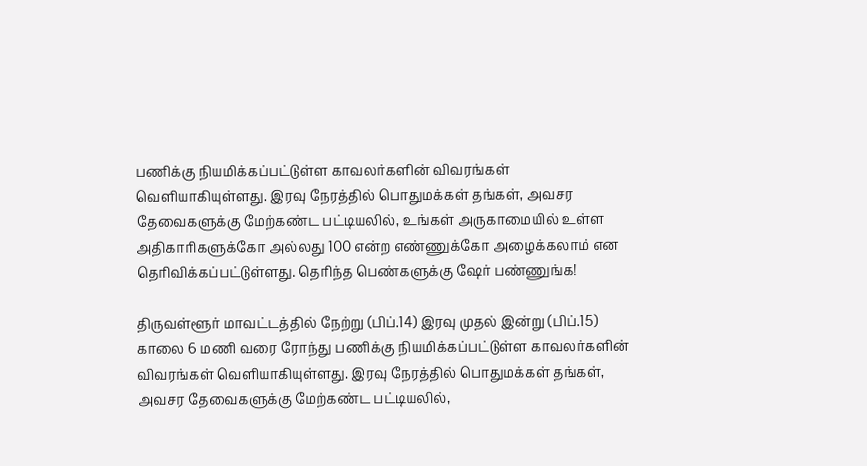பணிக்கு நியமிக்கப்பட்டுள்ள காவலர்களின் விவரங்கள் வெளியாகியுள்ளது. இரவு நேரத்தில் பொதுமக்கள் தங்கள், அவசர தேவைகளுக்கு மேற்கண்ட பட்டியலில், உங்கள் அருகாமையில் உள்ள அதிகாரிகளுக்கோ அல்லது 100 என்ற எண்ணுக்கோ அழைக்கலாம் என தெரிவிக்கப்பட்டுள்ளது. தெரிந்த பெண்களுக்கு ஷேர் பண்ணுங்க!

திருவள்ளூர் மாவட்டத்தில் நேற்று (பிப்.14) இரவு முதல் இன்று (பிப்.15) காலை 6 மணி வரை ரோந்து பணிக்கு நியமிக்கப்பட்டுள்ள காவலர்களின் விவரங்கள் வெளியாகியுள்ளது. இரவு நேரத்தில் பொதுமக்கள் தங்கள், அவசர தேவைகளுக்கு மேற்கண்ட பட்டியலில்,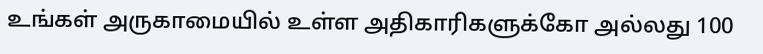உங்கள் அருகாமையில் உள்ள அதிகாரிகளுக்கோ அல்லது 100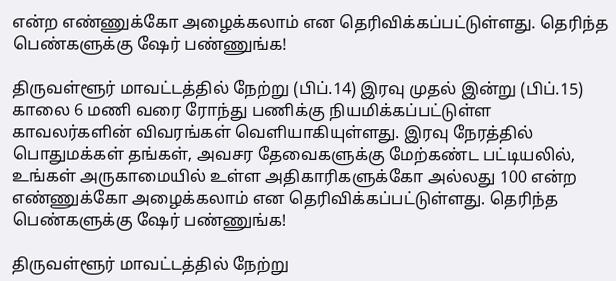என்ற எண்ணுக்கோ அழைக்கலாம் என தெரிவிக்கப்பட்டுள்ளது. தெரிந்த பெண்களுக்கு ஷேர் பண்ணுங்க!

திருவள்ளூர் மாவட்டத்தில் நேற்று (பிப்.14) இரவு முதல் இன்று (பிப்.15) காலை 6 மணி வரை ரோந்து பணிக்கு நியமிக்கப்பட்டுள்ள காவலர்களின் விவரங்கள் வெளியாகியுள்ளது. இரவு நேரத்தில் பொதுமக்கள் தங்கள், அவசர தேவைகளுக்கு மேற்கண்ட பட்டியலில், உங்கள் அருகாமையில் உள்ள அதிகாரிகளுக்கோ அல்லது 100 என்ற எண்ணுக்கோ அழைக்கலாம் என தெரிவிக்கப்பட்டுள்ளது. தெரிந்த பெண்களுக்கு ஷேர் பண்ணுங்க!

திருவள்ளூர் மாவட்டத்தில் நேற்று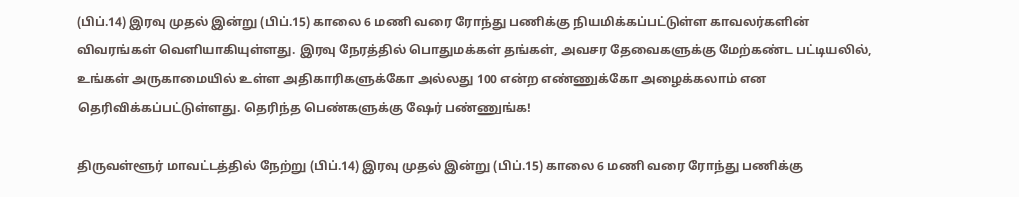(பிப்.14) இரவு முதல் இன்று (பிப்.15) காலை 6 மணி வரை ரோந்து பணிக்கு நியமிக்கப்பட்டுள்ள காவலர்களின் விவரங்கள் வெளியாகியுள்ளது. இரவு நேரத்தில் பொதுமக்கள் தங்கள், அவசர தேவைகளுக்கு மேற்கண்ட பட்டியலில், உங்கள் அருகாமையில் உள்ள அதிகாரிகளுக்கோ அல்லது 100 என்ற எண்ணுக்கோ அழைக்கலாம் என தெரிவிக்கப்பட்டுள்ளது. தெரிந்த பெண்களுக்கு ஷேர் பண்ணுங்க!

திருவள்ளூர் மாவட்டத்தில் நேற்று (பிப்.14) இரவு முதல் இன்று (பிப்.15) காலை 6 மணி வரை ரோந்து பணிக்கு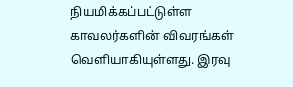நியமிக்கப்பட்டுள்ள காவலர்களின் விவரங்கள் வெளியாகியுள்ளது. இரவு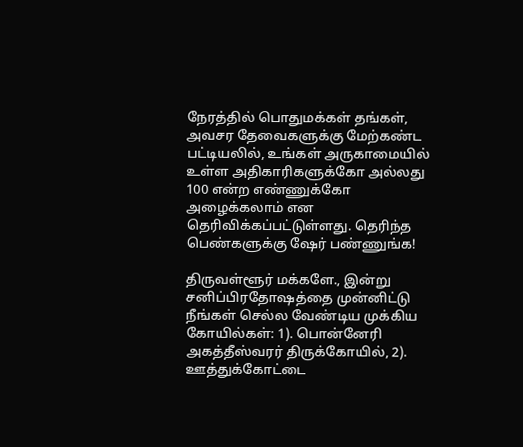நேரத்தில் பொதுமக்கள் தங்கள், அவசர தேவைகளுக்கு மேற்கண்ட பட்டியலில், உங்கள் அருகாமையில் உள்ள அதிகாரிகளுக்கோ அல்லது 100 என்ற எண்ணுக்கோ அழைக்கலாம் என தெரிவிக்கப்பட்டுள்ளது. தெரிந்த பெண்களுக்கு ஷேர் பண்ணுங்க!

திருவள்ளூர் மக்களே., இன்று சனிப்பிரதோஷத்தை முன்னிட்டு நீங்கள் செல்ல வேண்டிய முக்கிய கோயில்கள்: 1). பொன்னேரி அகத்தீஸ்வரர் திருக்கோயில், 2). ஊத்துக்கோட்டை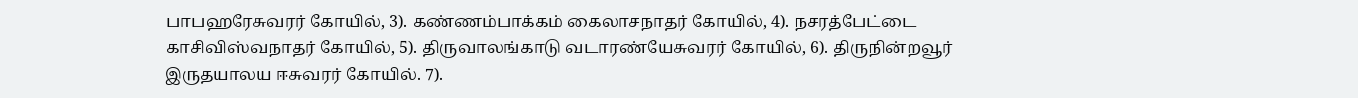பாபஹரேசுவரர் கோயில், 3). கண்ணம்பாக்கம் கைலாசநாதர் கோயில், 4). நசரத்பேட்டை காசிவிஸ்வநாதர் கோயில், 5). திருவாலங்காடு வடாரண்யேசுவரர் கோயில், 6). திருநின்றவூர் இருதயாலய ஈசுவரர் கோயில். 7).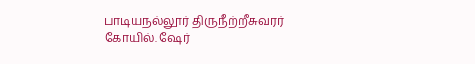பாடியநல்லூர் திருநீற்றீசுவரர் கோயில். ஷேர்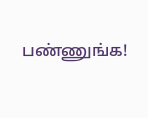பண்ணுங்க!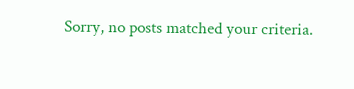Sorry, no posts matched your criteria.